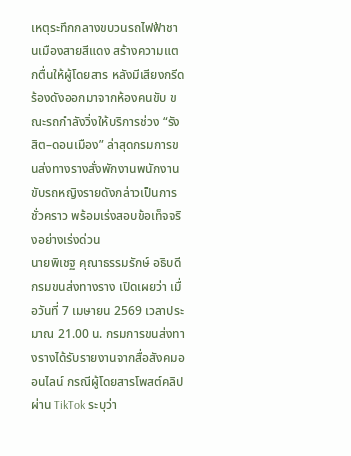เหตุระทึกกลางขบวนรถไฟฟ้าชานเมืองสายสีแดง สร้างความแตกตื่นให้ผู้โดยสาร หลังมีเสียงกรีดร้องดังออกมาจากห้องคนขับ ขณะรถกำลังวิ่งให้บริการช่วง “รังสิต–ดอนเมือง” ล่าสุดกรมการขนส่งทางรางสั่งพักงานพนักงานขับรถหญิงรายดังกล่าวเป็นการชั่วคราว พร้อมเร่งสอบข้อเท็จจริงอย่างเร่งด่วน
นายพิเชฐ คุณาธรรมรักษ์ อธิบดีกรมขนส่งทางราง เปิดเผยว่า เมื่อวันที่ 7 เมษายน 2569 เวลาประมาณ 21.00 น. กรมการขนส่งทางรางได้รับรายงานจากสื่อสังคมออนไลน์ กรณีผู้โดยสารโพสต์คลิปผ่าน TikTok ระบุว่า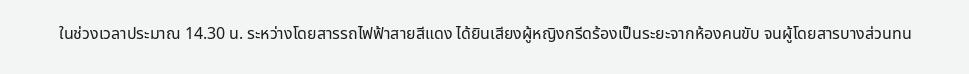ในช่วงเวลาประมาณ 14.30 น. ระหว่างโดยสารรถไฟฟ้าสายสีแดง ได้ยินเสียงผู้หญิงกรีดร้องเป็นระยะจากห้องคนขับ จนผู้โดยสารบางส่วนทน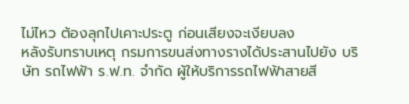ไม่ไหว ต้องลุกไปเคาะประตู ก่อนเสียงจะเงียบลง
หลังรับทราบเหตุ กรมการขนส่งทางรางได้ประสานไปยัง บริษัท รถไฟฟ้า ร.ฟ.ท. จำกัด ผู้ให้บริการรถไฟฟ้าสายสี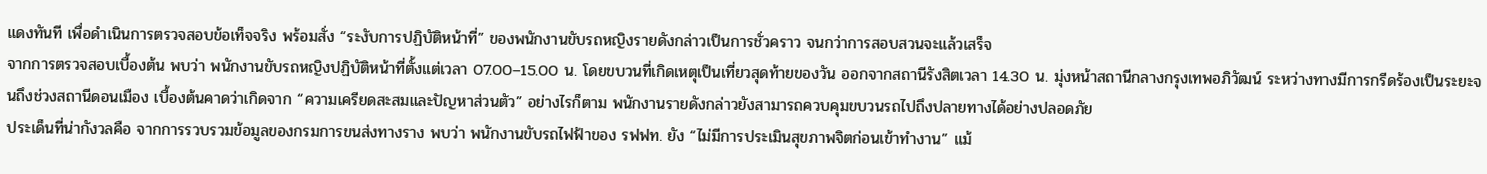แดงทันที เพื่อดำเนินการตรวจสอบข้อเท็จจริง พร้อมสั่ง “ระงับการปฏิบัติหน้าที่” ของพนักงานขับรถหญิงรายดังกล่าวเป็นการชั่วคราว จนกว่าการสอบสวนจะแล้วเสร็จ
จากการตรวจสอบเบื้องต้น พบว่า พนักงานขับรถหญิงปฏิบัติหน้าที่ตั้งแต่เวลา 07.00–15.00 น. โดยขบวนที่เกิดเหตุเป็นเที่ยวสุดท้ายของวัน ออกจากสถานีรังสิตเวลา 14.30 น. มุ่งหน้าสถานีกลางกรุงเทพอภิวัฒน์ ระหว่างทางมีการกรีดร้องเป็นระยะจนถึงช่วงสถานีดอนเมือง เบื้องต้นคาดว่าเกิดจาก “ความเครียดสะสมและปัญหาส่วนตัว” อย่างไรก็ตาม พนักงานรายดังกล่าวยังสามารถควบคุมขบวนรถไปถึงปลายทางได้อย่างปลอดภัย
ประเด็นที่น่ากังวลคือ จากการรวบรวมข้อมูลของกรมการขนส่งทางราง พบว่า พนักงานขับรถไฟฟ้าของ รฟฟท. ยัง “ไม่มีการประเมินสุขภาพจิตก่อนเข้าทำงาน” แม้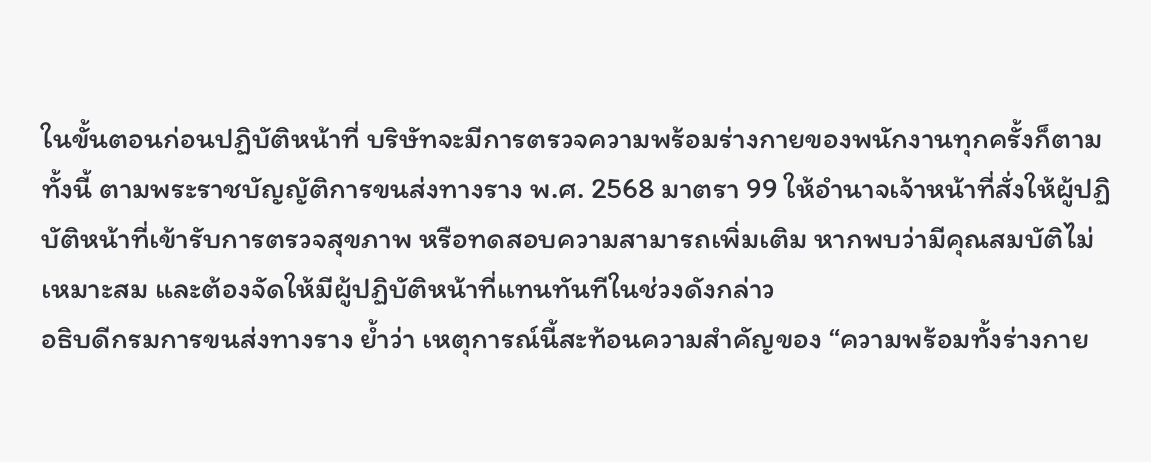ในขั้นตอนก่อนปฏิบัติหน้าที่ บริษัทจะมีการตรวจความพร้อมร่างกายของพนักงานทุกครั้งก็ตาม
ทั้งนี้ ตามพระราชบัญญัติการขนส่งทางราง พ.ศ. 2568 มาตรา 99 ให้อำนาจเจ้าหน้าที่สั่งให้ผู้ปฏิบัติหน้าที่เข้ารับการตรวจสุขภาพ หรือทดสอบความสามารถเพิ่มเติม หากพบว่ามีคุณสมบัติไม่เหมาะสม และต้องจัดให้มีผู้ปฏิบัติหน้าที่แทนทันทีในช่วงดังกล่าว
อธิบดีกรมการขนส่งทางราง ย้ำว่า เหตุการณ์นี้สะท้อนความสำคัญของ “ความพร้อมทั้งร่างกาย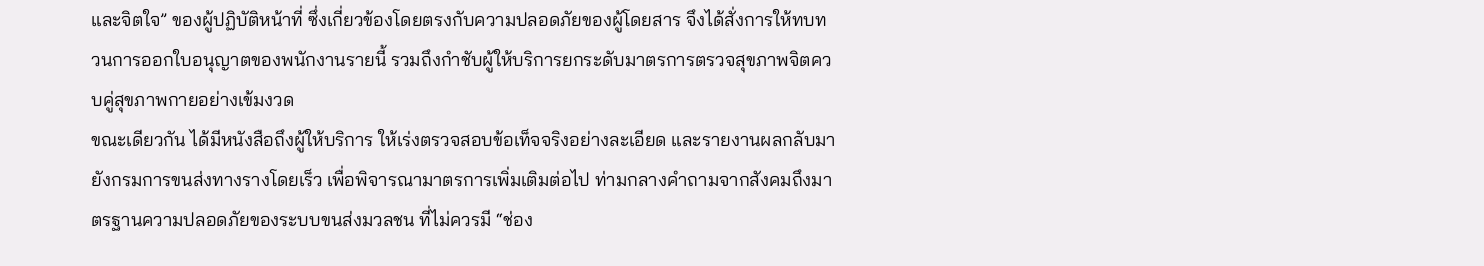และจิตใจ” ของผู้ปฏิบัติหน้าที่ ซึ่งเกี่ยวข้องโดยตรงกับความปลอดภัยของผู้โดยสาร จึงได้สั่งการให้ทบทวนการออกใบอนุญาตของพนักงานรายนี้ รวมถึงกำชับผู้ให้บริการยกระดับมาตรการตรวจสุขภาพจิตควบคู่สุขภาพกายอย่างเข้มงวด
ขณะเดียวกัน ได้มีหนังสือถึงผู้ให้บริการ ให้เร่งตรวจสอบข้อเท็จจริงอย่างละเอียด และรายงานผลกลับมายังกรมการขนส่งทางรางโดยเร็ว เพื่อพิจารณามาตรการเพิ่มเติมต่อไป ท่ามกลางคำถามจากสังคมถึงมาตรฐานความปลอดภัยของระบบขนส่งมวลชน ที่ไม่ควรมี “ช่อง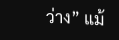ว่าง” แม้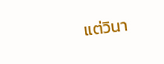แต่วินา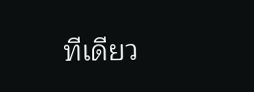ทีเดียว